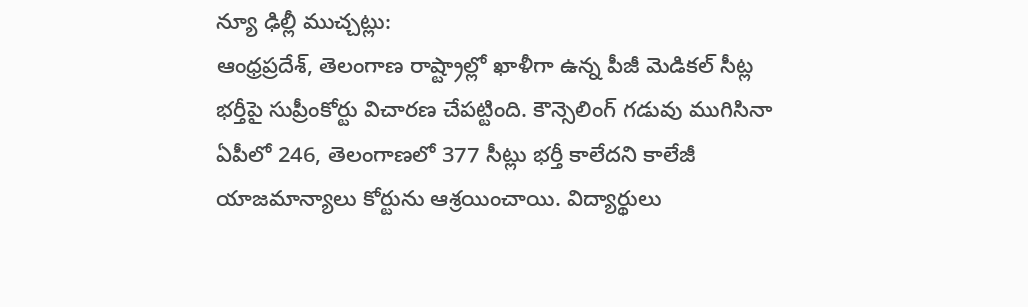న్యూ ఢిల్లీ ముచ్చట్లు:
ఆంధ్రప్రదేశ్, తెలంగాణ రాష్ట్రాల్లో ఖాళీగా ఉన్న పీజీ మెడికల్ సీట్ల భర్తీపై సుప్రీంకోర్టు విచారణ చేపట్టింది. కౌన్సెలింగ్ గడువు ముగిసినా ఏపీలో 246, తెలంగాణలో 377 సీట్లు భర్తీ కాలేదని కాలేజీ యాజమాన్యాలు కోర్టును ఆశ్రయించాయి. విద్యార్థులు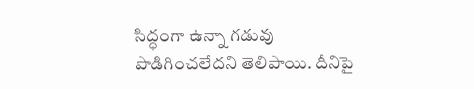సిద్ధంగా ఉన్నా గడువు పొడిగించలేదని తెలిపాయి. దీనిపై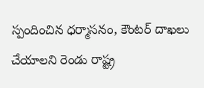స్పందించిన ధర్మాసనం, కౌంటర్ దాఖలు చేయాలని రెండు రాష్ట్ర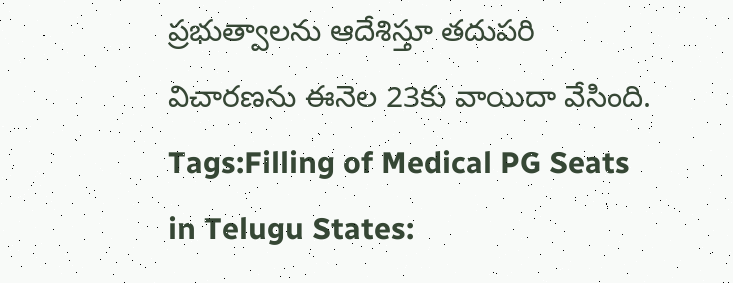ప్రభుత్వాలను ఆదేశిస్తూ తదుపరి విచారణను ఈనెల 23కు వాయిదా వేసింది.
Tags:Filling of Medical PG Seats in Telugu States: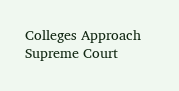Colleges Approach Supreme Court